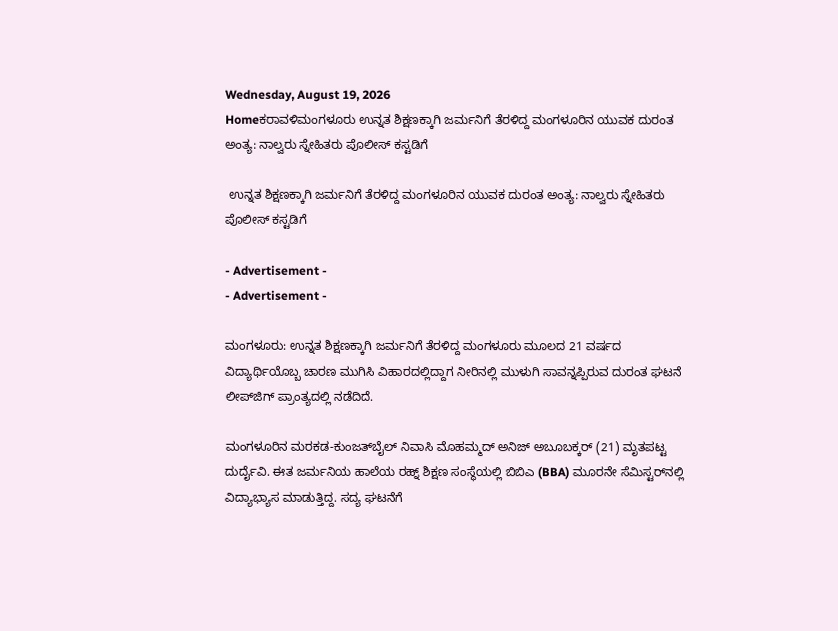Wednesday, August 19, 2026
Homeಕರಾವಳಿಮಂಗಳೂರು ಉನ್ನತ ಶಿಕ್ಷಣಕ್ಕಾಗಿ ಜರ್ಮನಿಗೆ ತೆರಳಿದ್ದ ಮಂಗಳೂರಿನ ಯುವಕ ದುರಂತ ಅಂತ್ಯ: ನಾಲ್ವರು ಸ್ನೇಹಿತರು ಪೊಲೀಸ್ ಕಸ್ಟಡಿಗೆ

 ಉನ್ನತ ಶಿಕ್ಷಣಕ್ಕಾಗಿ ಜರ್ಮನಿಗೆ ತೆರಳಿದ್ದ ಮಂಗಳೂರಿನ ಯುವಕ ದುರಂತ ಅಂತ್ಯ: ನಾಲ್ವರು ಸ್ನೇಹಿತರು ಪೊಲೀಸ್ ಕಸ್ಟಡಿಗೆ

- Advertisement -
- Advertisement -

ಮಂಗಳೂರು: ಉನ್ನತ ಶಿಕ್ಷಣಕ್ಕಾಗಿ ಜರ್ಮನಿಗೆ ತೆರಳಿದ್ದ ಮಂಗಳೂರು ಮೂಲದ 21 ವರ್ಷದ ವಿದ್ಯಾರ್ಥಿಯೊಬ್ಬ ಚಾರಣ ಮುಗಿಸಿ ವಿಹಾರದಲ್ಲಿದ್ದಾಗ ನೀರಿನಲ್ಲಿ ಮುಳುಗಿ ಸಾವನ್ನಪ್ಪಿರುವ ದುರಂತ ಘಟನೆ ಲೀಪ್‌ಜಿಗ್ ಪ್ರಾಂತ್ಯದಲ್ಲಿ ನಡೆದಿದೆ.

ಮಂಗಳೂರಿನ ಮರಕಡ-ಕುಂಜತ್‌ಬೈಲ್ ನಿವಾಸಿ ಮೊಹಮ್ಮದ್ ಅನಿಜ್‌ ಅಬೂಬಕ್ಕರ್ (21) ಮೃತಪಟ್ಟ ದುರ್ದೈವಿ. ಈತ ಜರ್ಮನಿಯ ಹಾಲೆಯ ರಹ್ನ್ ಶಿಕ್ಷಣ ಸಂಸ್ಥೆಯಲ್ಲಿ ಬಿಬಿಎ (BBA) ಮೂರನೇ ಸೆಮಿಸ್ಟರ್‌ನಲ್ಲಿ ವಿದ್ಯಾಭ್ಯಾಸ ಮಾಡುತ್ತಿದ್ದ. ಸದ್ಯ ಘಟನೆಗೆ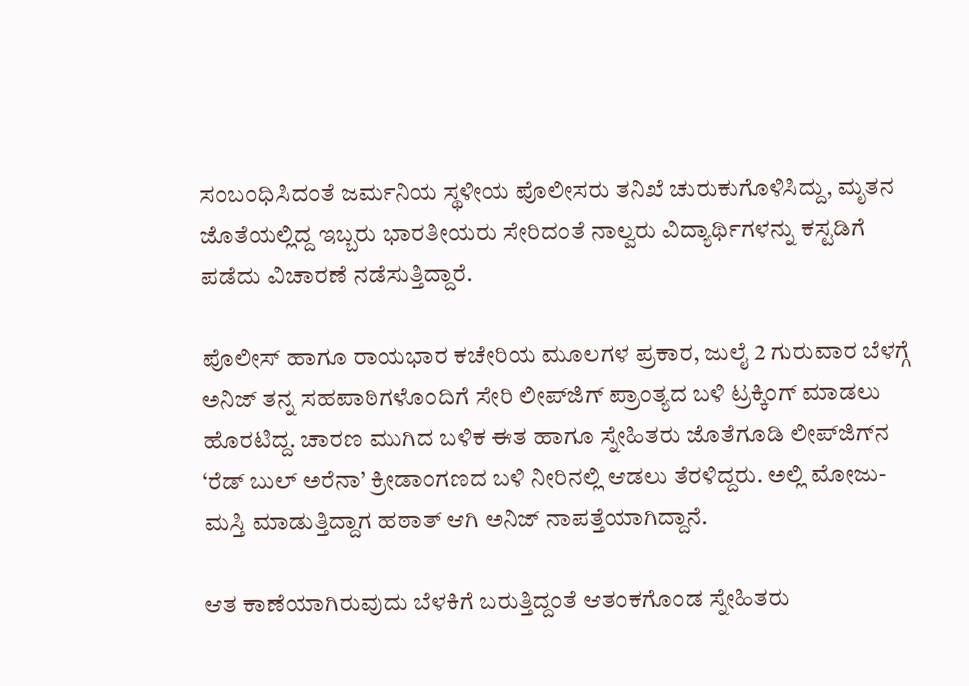ಸಂಬಂಧಿಸಿದಂತೆ ಜರ್ಮನಿಯ ಸ್ಥಳೀಯ ಪೊಲೀಸರು ತನಿಖೆ ಚುರುಕುಗೊಳಿಸಿದ್ದು, ಮೃತನ ಜೊತೆಯಲ್ಲಿದ್ದ ಇಬ್ಬರು ಭಾರತೀಯರು ಸೇರಿದಂತೆ ನಾಲ್ವರು ವಿದ್ಯಾರ್ಥಿಗಳನ್ನು ಕಸ್ಟಡಿಗೆ ಪಡೆದು ವಿಚಾರಣೆ ನಡೆಸುತ್ತಿದ್ದಾರೆ.

ಪೊಲೀಸ್ ಹಾಗೂ ರಾಯಭಾರ ಕಚೇರಿಯ ಮೂಲಗಳ ಪ್ರಕಾರ, ಜುಲೈ 2 ಗುರುವಾರ ಬೆಳಗ್ಗೆ ಅನಿಜ್ ತನ್ನ ಸಹಪಾಠಿಗಳೊಂದಿಗೆ ಸೇರಿ ಲೀಪ್‌ಜಿಗ್ ಪ್ರಾಂತ್ಯದ ಬಳಿ ಟ್ರಕ್ಕಿಂಗ್ ಮಾಡಲು ಹೊರಟಿದ್ದ. ಚಾರಣ ಮುಗಿದ ಬಳಿಕ ಈತ ಹಾಗೂ ಸ್ನೇಹಿತರು ಜೊತೆಗೂಡಿ ಲೀಪ್‌ಜಿಗ್‌ನ ‘ರೆಡ್ ಬುಲ್ ಅರೆನಾ’ ಕ್ರೀಡಾಂಗಣದ ಬಳಿ ನೀರಿನಲ್ಲಿ ಆಡಲು ತೆರಳಿದ್ದರು. ಅಲ್ಲಿ ಮೋಜು-ಮಸ್ತಿ ಮಾಡುತ್ತಿದ್ದಾಗ ಹಠಾತ್ ಆಗಿ ಅನಿಜ್ ನಾಪತ್ತೆಯಾಗಿದ್ದಾನೆ.

ಆತ ಕಾಣೆಯಾಗಿರುವುದು ಬೆಳಕಿಗೆ ಬರುತ್ತಿದ್ದಂತೆ ಆತಂಕಗೊಂಡ ಸ್ನೇಹಿತರು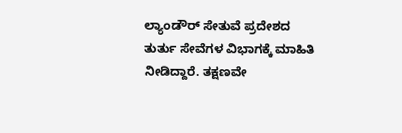ಲ್ಯಾಂಡೌರ್ ಸೇತುವೆ ಪ್ರದೇಶದ ತುರ್ತು ಸೇವೆಗಳ ವಿಭಾಗಕ್ಕೆ ಮಾಹಿತಿ ನೀಡಿದ್ದಾರೆ. ತಕ್ಷಣವೇ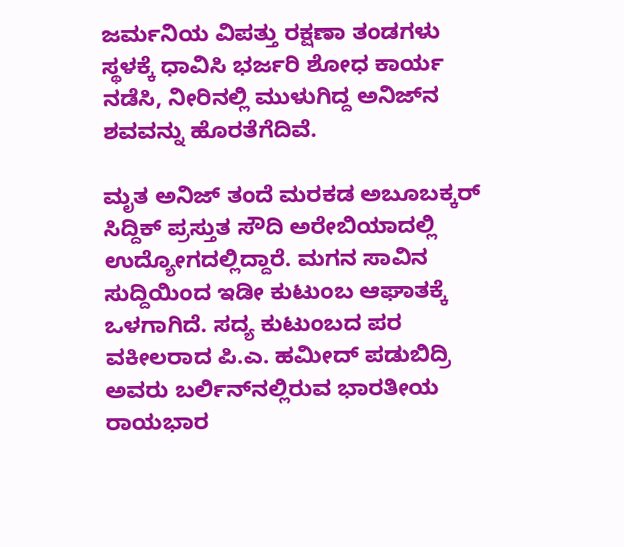ಜರ್ಮನಿಯ ವಿಪತ್ತು ರಕ್ಷಣಾ ತಂಡಗಳು ಸ್ಥಳಕ್ಕೆ ಧಾವಿಸಿ ಭರ್ಜರಿ ಶೋಧ ಕಾರ್ಯ ನಡೆಸಿ, ನೀರಿನಲ್ಲಿ ಮುಳುಗಿದ್ದ ಅನಿಜ್‌ನ ಶವವನ್ನು ಹೊರತೆಗೆದಿವೆ.

ಮೃತ ಅನಿಜ್ ತಂದೆ ಮರಕಡ ಅಬೂಬಕ್ಕರ್ ಸಿದ್ದಿಕ್ ಪ್ರಸ್ತುತ ಸೌದಿ ಅರೇಬಿಯಾದಲ್ಲಿ ಉದ್ಯೋಗದಲ್ಲಿದ್ದಾರೆ. ಮಗನ ಸಾವಿನ ಸುದ್ದಿಯಿಂದ ಇಡೀ ಕುಟುಂಬ ಆಘಾತಕ್ಕೆ ಒಳಗಾಗಿದೆ. ಸದ್ಯ ಕುಟುಂಬದ ಪರ ವಕೀಲರಾದ ಪಿ.ಎ. ಹಮೀದ್ ಪಡುಬಿದ್ರಿ ಅವರು ಬರ್ಲಿನ್‌ನಲ್ಲಿರುವ ಭಾರತೀಯ ರಾಯಭಾರ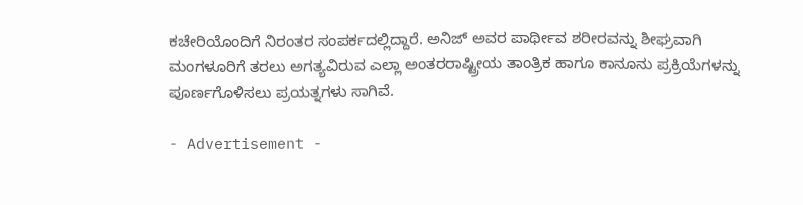ಕಚೇರಿಯೊಂದಿಗೆ ನಿರಂತರ ಸಂಪರ್ಕದಲ್ಲಿದ್ದಾರೆ. ಅನಿಜ್ ಅವರ ಪಾರ್ಥೀವ ಶರೀರವನ್ನು ಶೀಘ್ರವಾಗಿ ಮಂಗಳೂರಿಗೆ ತರಲು ಅಗತ್ಯವಿರುವ ಎಲ್ಲಾ ಅಂತರರಾಷ್ಟ್ರೀಯ ತಾಂತ್ರಿಕ ಹಾಗೂ ಕಾನೂನು ಪ್ರಕ್ರಿಯೆಗಳನ್ನು ಪೂರ್ಣಗೊಳಿಸಲು ಪ್ರಯತ್ನಗಳು ಸಾಗಿವೆ.

- Advertisement -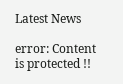Latest News

error: Content is protected !!